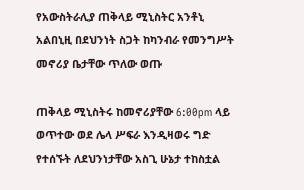የአውስትራሊያ ጠቅላይ ሚኒስትር አንቶኒ አልበኒዚ በደህንነት ስጋት ከካንብራ የመንግሥት መኖሪያ ቤታቸው ጥለው ወጡ

ጠቅላይ ሚኒስትሩ ከመኖሪያቸው 6:00pm ላይ ወጥተው ወደ ሌላ ሥፍራ እንዲዛወሩ ግድ የተሰኙት ለደህንነታቸው አስጊ ሁኔታ ተከስቷል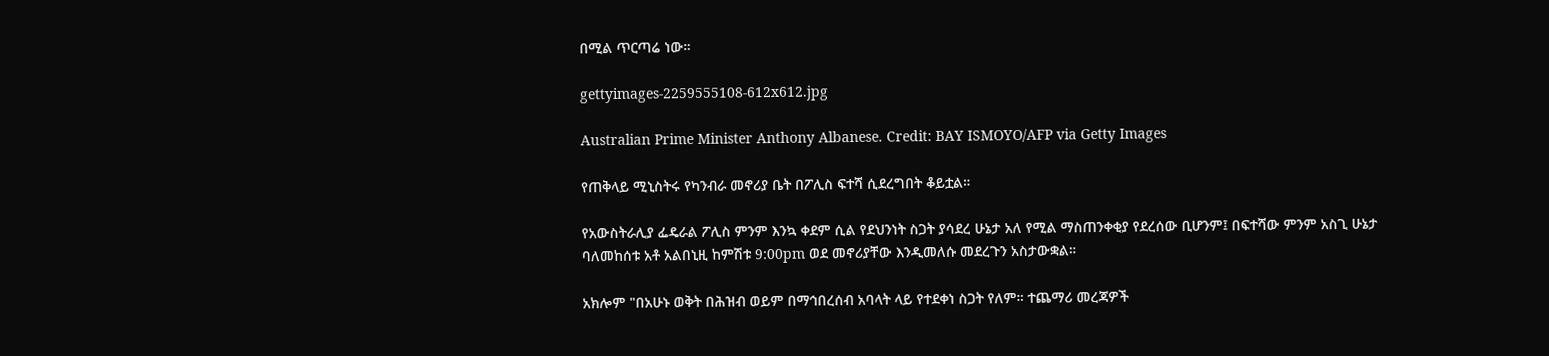በሚል ጥርጣሬ ነው።

gettyimages-2259555108-612x612.jpg

Australian Prime Minister Anthony Albanese. Credit: BAY ISMOYO/AFP via Getty Images

የጠቅላይ ሚኒስትሩ የካንብራ መኖሪያ ቤት በፖሊስ ፍተሻ ሲደረግበት ቆይቷል።

የአውስትራሊያ ፌዴራል ፖሊስ ምንም እንኳ ቀደም ሲል የደህንነት ስጋት ያሳደረ ሁኔታ አለ የሚል ማስጠንቀቂያ የደረሰው ቢሆንም፤ በፍተሻው ምንም አስጊ ሁኔታ ባለመከሰቱ አቶ አልበኒዚ ከምሽቱ 9:00pm ወደ መኖሪያቸው እንዲመለሱ መደረጉን አስታውቋል።

አክሎም "በአሁኑ ወቅት በሕዝብ ወይም በማኅበረሰብ አባላት ላይ የተደቀነ ስጋት የለም። ተጨማሪ መረጃዎች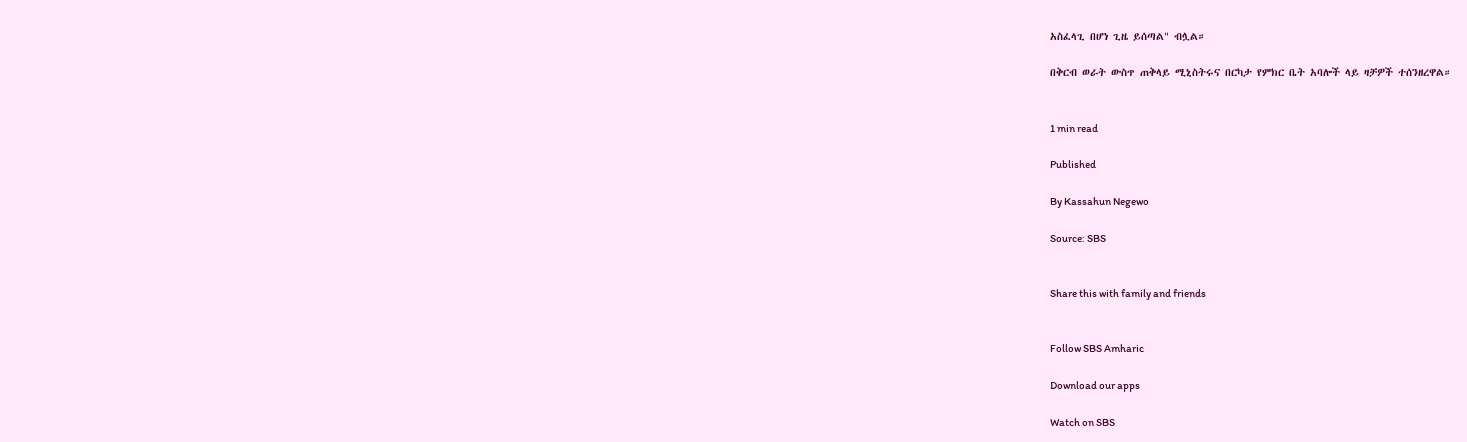አስፈላጊ በሆነ ጊዜ ይሰጣል" ብሏል።

በቅርብ ወራት ውስጥ ጠቅላይ ሚኒስትሩና በርካታ የምክር ቤት አባሎች ላይ ዛቻዎች ተሰንዘረዋል።


1 min read

Published

By Kassahun Negewo

Source: SBS


Share this with family and friends


Follow SBS Amharic

Download our apps

Watch on SBS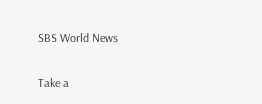SBS World News

Take a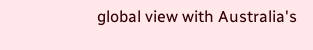global view with Australia's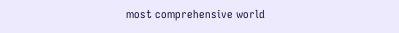most comprehensive world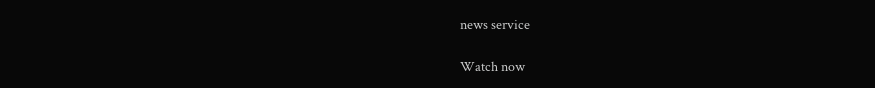news service

Watch now